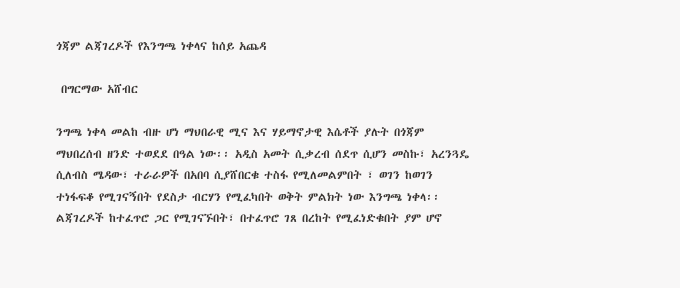ጎጃም ልጃገረዶች የእንግጫ ነቀላና ከሰይ አጨዳ

 በግርማው አሸብር

ንግጫ ነቀላ መልከ ብዙ ሆነ ማህበራዊ ሚና እና ሃይማኖታዊ እሴቶች ያሉት በጎጃም ማህበረሰብ ዘንድ ተወደደ በዓል ነው፡፡ አዲስ አመት ሲቃረብ ሰደጥ ሲሆን መስኩ፣ አረንጓዴ ሲለብስ ሜዳው፣ ተራራዎች በአበባ ሲያሸበርቁ ተስፋ የሚለመልምበት ፣ ወገን ከወገን ተነፋፍቆ የሚገናኝበት የደስታ ብርሃን የሚፈካበት ወቅት ምልክት ነው እንግጫ ነቀላ፡፡ ልጃገረዶች ከተፈጥሮ ጋር የሚገናኙበት፣ በተፈጥሮ ገጸ በረከት የሚፈነድቁበት ያም ሆኖ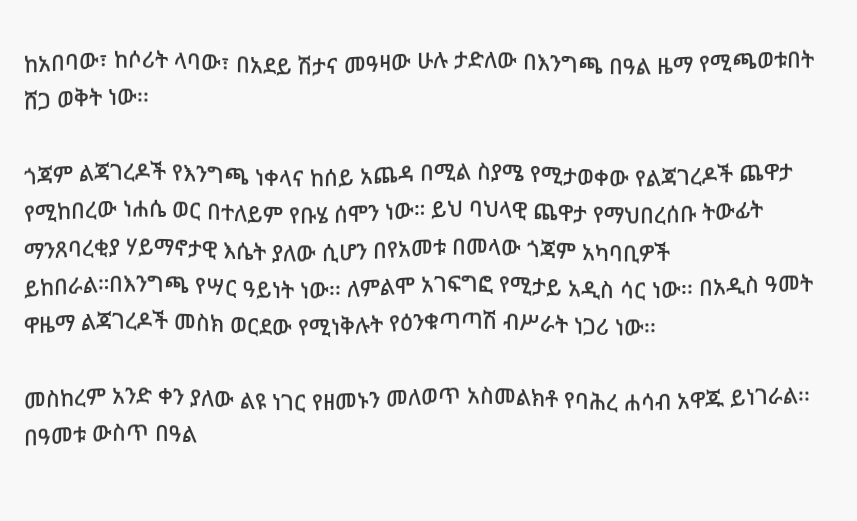ከአበባው፣ ከሶሪት ላባው፣ በአደይ ሽታና መዓዛው ሁሉ ታድለው በእንግጫ በዓል ዜማ የሚጫወቱበት ሸጋ ወቅት ነው፡፡

ጎጃም ልጃገረዶች የእንግጫ ነቀላና ከሰይ አጨዳ በሚል ስያሜ የሚታወቀው የልጃገረዶች ጨዋታ የሚከበረው ነሐሴ ወር በተለይም የቡሄ ሰሞን ነው። ይህ ባህላዊ ጨዋታ የማህበረሰቡ ትውፊት ማንጸባረቂያ ሃይማኖታዊ እሴት ያለው ሲሆን በየአመቱ በመላው ጎጃም አካባቢዎች ይከበራል።በእንግጫ የሣር ዓይነት ነው፡፡ ለምልሞ አገፍግፎ የሚታይ አዲስ ሳር ነው፡፡ በአዲስ ዓመት ዋዜማ ልጃገረዶች መስክ ወርደው የሚነቅሉት የዕንቁጣጣሽ ብሥራት ነጋሪ ነው፡፡

መስከረም አንድ ቀን ያለው ልዩ ነገር የዘመኑን መለወጥ አስመልክቶ የባሕረ ሐሳብ አዋጁ ይነገራል፡፡ በዓመቱ ውስጥ በዓል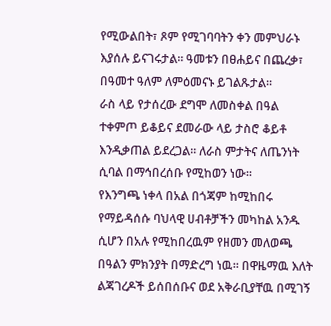የሚውልበት፣ ጾም የሚገባባትን ቀን መምህራኑ እያሰሉ ይናገሩታል፡፡ ዓመቱን በፀሐይና በጨረቃ፣ በዓመተ ዓለም ለምዕመናኑ ይገልጹታል፡፡
ራስ ላይ የታሰረው ደግሞ ለመስቀል በዓል ተቀምጦ ይቆይና ደመራው ላይ ታስሮ ቆይቶ እንዲቃጠል ይደረጋል፡፡ ለራስ ምታትና ለጤንነት ሲባል በማኅበረሰቡ የሚከወን ነው፡፡
የእንግጫ ነቀላ በአል በጎጃም ከሚከበሩ የማይዳሰሱ ባህላዊ ሀብቶቻችን መካከል አንዱ ሲሆን በአሉ የሚከበረዉም የዘመን መለወጫ በዓልን ምክንያት በማድረግ ነዉ፡፡ በዋዜማዉ እለት ልጃገረዶች ይሰበሰቡና ወደ አቅራቢያቸዉ በሚገኝ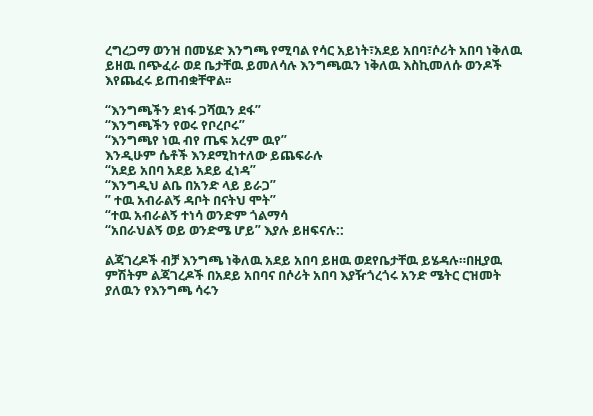ረግረጋማ ወንዝ በመሄድ እንግጫ የሚባል የሳር አይነት፣አደይ አበባ፣ሶሪት አበባ ነቅለዉ ይዘዉ በጭፈራ ወደ ቤታቸዉ ይመለሳሉ እንግጫዉን ነቅለዉ እስኪመለሱ ወንዶች እየጨፈሩ ይጠብቋቸዋል፡፡

“እንግጫችን ደነፋ ጋሻዉን ደፋ”
“እንግጫችን የወሩ የቦረቦሩ”
“እንግጫየ ነዉ ብየ ጤፍ አረም ዉየ”
እንዲሁም ሴቶች እንደሚከተለው ይጨፍራሉ
“አደይ አበባ አደይ አደይ ፈነዳ”
“እንግዲህ ልቤ በአንድ ላይ ይራጋ”
” ተዉ አብራልኝ ዳቦት በናትህ ሞት”
“ተዉ አብራልኝ ተነሳ ወንድም ጎልማሳ
“አበራህልኝ ወይ ወንድሜ ሆይ” እያሉ ይዘፍናሉ::

ልጃገረዶች ብቻ እንግጫ ነቅለዉ አደይ አበባ ይዘዉ ወደየቤታቸዉ ይሄዳሉ።በዚያዉ ምሽትም ልጃገረዶች በአደይ አበባና በሶሪት አበባ እያዥጎረጎሩ አንድ ሜትር ርዝመት ያለዉን የእንግጫ ሳሩን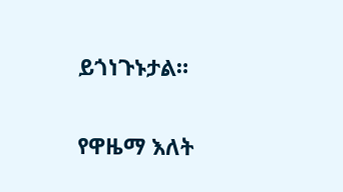ይጎነጉኑታል።

የዋዜማ እለት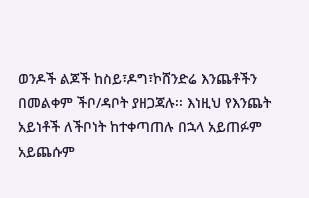ወንዶች ልጆች ከስይ፣ዶግ፣ኮሸንድሬ እንጨቶችን በመልቀም ችቦ/ዳቦት ያዘጋጃሉ፡፡ እነዚህ የእንጨት አይነቶች ለችቦነት ከተቀጣጠሉ በኋላ አይጠፉም አይጨሱም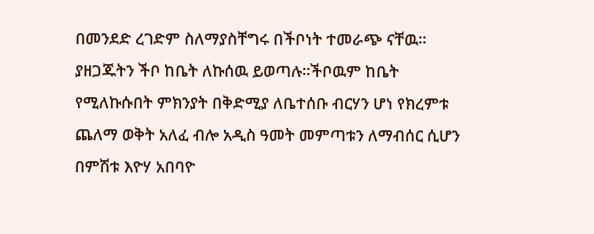በመንደድ ረገድም ስለማያስቸግሩ በችቦነት ተመራጭ ናቸዉ። ያዘጋጁትን ችቦ ከቤት ለኩሰዉ ይወጣሉ።ችቦዉም ከቤት የሚለኩሱበት ምክንያት በቅድሚያ ለቤተሰቡ ብርሃን ሆነ የክረምቱ ጨለማ ወቅት አለፈ ብሎ አዲስ ዓመት መምጣቱን ለማብሰር ሲሆን በምሽቱ እዮሃ አበባዮ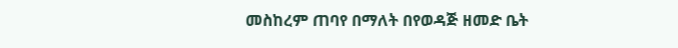መስከረም ጠባየ በማለት በየወዳጅ ዘመድ ቤት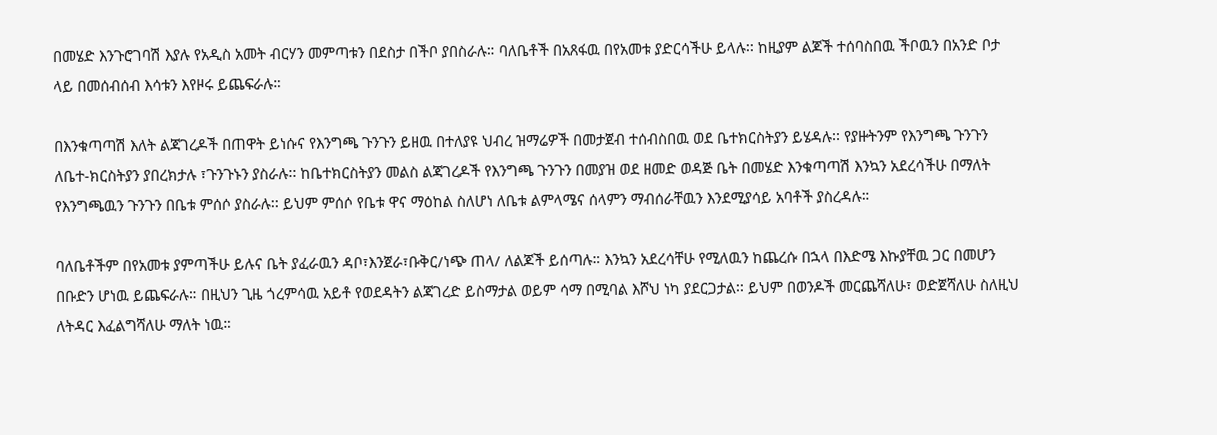በመሄድ እንጉሮገባሽ እያሉ የአዲስ አመት ብርሃን መምጣቱን በደስታ በችቦ ያበስራሉ። ባለቤቶች በአጸፋዉ በየአመቱ ያድርሳችሁ ይላሉ፡፡ ከዚያም ልጆች ተሰባስበዉ ችቦዉን በአንድ ቦታ ላይ በመሰብሰብ እሳቱን እየዞሩ ይጨፍራሉ።

በእንቁጣጣሽ እለት ልጃገረዶች በጠዋት ይነሱና የእንግጫ ጉንጉን ይዘዉ በተለያዩ ህብረ ዝማሬዎች በመታጀብ ተሰብስበዉ ወደ ቤተክርስትያን ይሄዳሉ፡፡ የያዙትንም የእንግጫ ጉንጉን ለቤተ-ክርስትያን ያበረክታሉ ፣ጉንጉኑን ያስራሉ፡፡ ከቤተክርስትያን መልስ ልጃገረዶች የእንግጫ ጉንጉን በመያዝ ወደ ዘመድ ወዳጅ ቤት በመሄድ እንቁጣጣሽ እንኳን አደረሳችሁ በማለት የእንግጫዉን ጉንጉን በቤቱ ምሰሶ ያስራሉ፡፡ ይህም ምሰሶ የቤቱ ዋና ማዕከል ስለሆነ ለቤቱ ልምላሜና ሰላምን ማብሰራቸዉን እንደሚያሳይ አባቶች ያስረዳሉ።

ባለቤቶችም በየአመቱ ያምጣችሁ ይሉና ቤት ያፈራዉን ዳቦ፣እንጀራ፣ቡቅር/ነጭ ጠላ/ ለልጆች ይሰጣሉ። እንኳን አደረሳቸሁ የሚለዉን ከጨረሱ በኋላ በእድሜ እኩያቸዉ ጋር በመሆን በቡድን ሆነዉ ይጨፍራሉ። በዚህን ጊዜ ጎረምሳዉ አይቶ የወደዳትን ልጃገረድ ይስማታል ወይም ሳማ በሚባል እሾህ ነካ ያደርጋታል፡፡ ይህም በወንዶች መርጨሻለሁ፣ ወድጀሻለሁ ስለዚህ ለትዳር እፈልግሻለሁ ማለት ነዉ።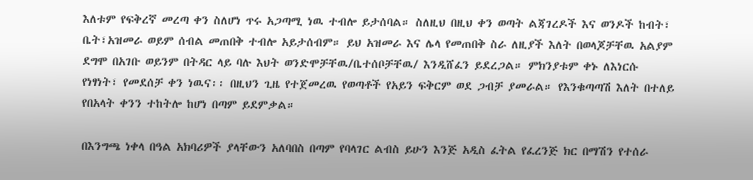እለቱም የፍቅረኛ መረጣ ቀን ስለሆነ ጥሩ አጋጣሚ ነዉ ተብሎ ይታሰባል። ስለዚህ በዚህ ቀን ወጣት ልጃገረዶች እና ወንዶች ከብት፣ ቤት፣አዝመራ ወይም ሰብል መጠበቅ ተብሎ አይታሰብም። ይህ አዝመራ እና ሌላ የመጠበቅ ስራ ለዚያች እለት በወላጆቻቸዉ አልያም ደግሞ በአገቡ ወይንም በትዳር ላይ ባሉ እህት ወንድሞቻቸዉ/ቤተሰቦቻቸዉ/ እንዲሸፈን ይደረጋል። ምክንያቱም ቀኑ ለእነርሱ የነፃነት፣ የመደሰቻ ቀን ነዉና፡፡ በዚህን ጊዜ የተጀመረዉ የወጣቶች የአይን ፍቅርም ወደ ጋብቻ ያመራል። የእንቁጣጣሽ እለት በተለይ የበአላት ቀንን ተከትሎ ከሆነ በጣም ይደምቃል።

በእንግጫ ነቀላ በዓል አክባሪዎች ያላቸውን አለባበስ በጣም የባላገር ልብስ ይሁን እንጅ አዲስ ፈትል የፈረንጅ ክር በማሽን የተሰራ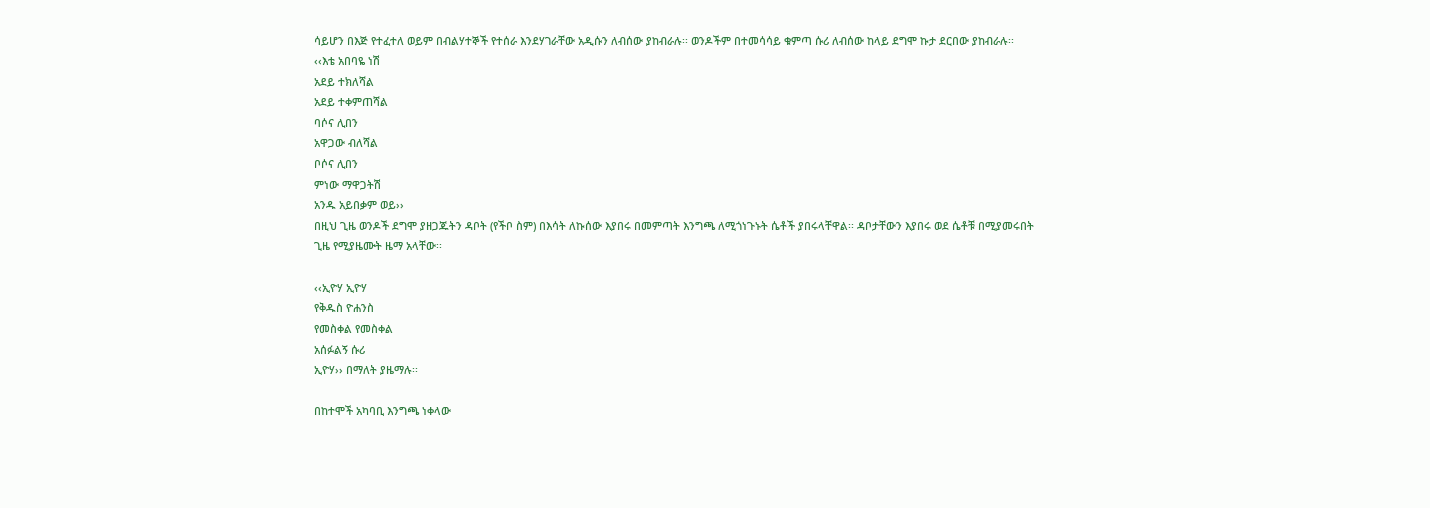ሳይሆን በእጅ የተፈተለ ወይም በብልሃተኞች የተሰራ እንደሃገራቸው አዲሱን ለብሰው ያከብራሉ፡፡ ወንዶችም በተመሳሳይ ቁምጣ ሱሪ ለብሰው ከላይ ደግሞ ኩታ ደርበው ያከብራሉ፡፡
‹‹እቴ አበባዬ ነሽ
አደይ ተክለሻል
አደይ ተቀምጠሻል
ባሶና ሊበን
አዋጋው ብለሻል
ቦሶና ሊበን
ምነው ማዋጋትሽ
አንዱ አይበቃም ወይ››
በዚህ ጊዜ ወንዶች ደግሞ ያዘጋጁትን ዳቦት (የችቦ ስም) በእሳት ለኩሰው እያበሩ በመምጣት እንግጫ ለሚጎነጉኑት ሴቶች ያበሩላቸዋል፡፡ ዳቦታቸውን እያበሩ ወደ ሴቶቹ በሚያመሩበት ጊዜ የሚያዜሙት ዜማ አላቸው፡፡

‹‹ኢዮሃ ኢዮሃ
የቅዱስ ዮሐንስ
የመስቀል የመስቀል
አሰፉልኝ ሱሪ
ኢዮሃ›› በማለት ያዜማሉ፡፡

በከተሞች አካባቢ እንግጫ ነቀላው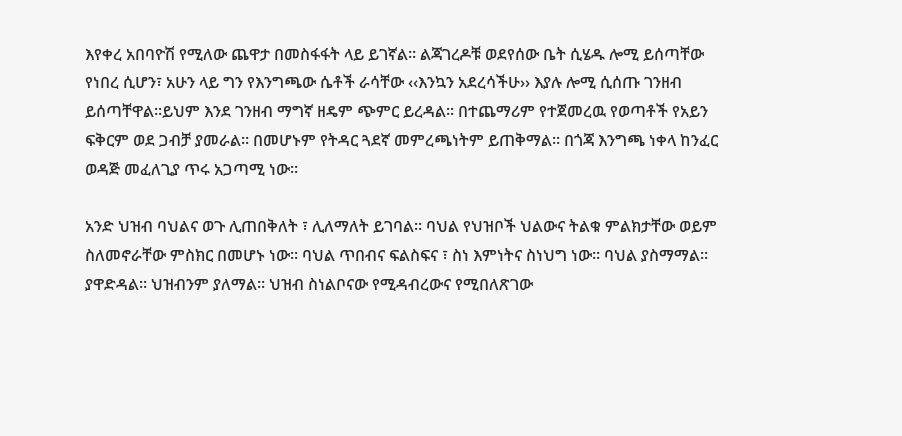እየቀረ አበባዮሽ የሚለው ጨዋታ በመስፋፋት ላይ ይገኛል፡፡ ልጃገረዶቹ ወደየሰው ቤት ሲሄዱ ሎሚ ይሰጣቸው የነበረ ሲሆን፣ አሁን ላይ ግን የእንግጫው ሴቶች ራሳቸው ‹‹እንኳን አደረሳችሁ›› እያሉ ሎሚ ሲሰጡ ገንዘብ ይሰጣቸዋል፡፡ይህም እንደ ገንዘብ ማግኛ ዘዴም ጭምር ይረዳል፡፡ በተጨማሪም የተጀመረዉ የወጣቶች የአይን ፍቅርም ወደ ጋብቻ ያመራል። በመሆኑም የትዳር ጓደኛ መምረጫነትም ይጠቅማል፡፡ በጎጃ እንግጫ ነቀላ ከንፈር ወዳጅ መፈለጊያ ጥሩ አጋጣሚ ነው፡፡

አንድ ህዝብ ባህልና ወጉ ሊጠበቅለት ፣ ሊለማለት ይገባል፡፡ ባህል የህዝቦች ህልውና ትልቁ ምልክታቸው ወይም ስለመኖራቸው ምስክር በመሆኑ ነው፡፡ ባህል ጥበብና ፍልስፍና ፣ ስነ እምነትና ስነህግ ነው፡፡ ባህል ያስማማል፡፡ ያዋድዳል፡፡ ህዝብንም ያለማል፡፡ ህዝብ ስነልቦናው የሚዳብረውና የሚበለጽገው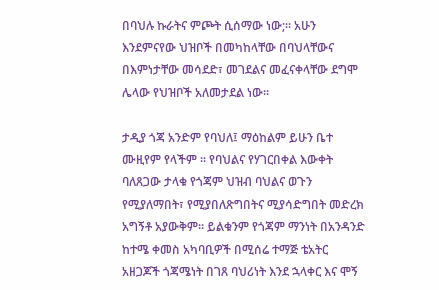በባህሉ ኩራትና ምጮት ሲሰማው ነው;፡፡ አሁን እንደምናየው ህዝቦች በመካከላቸው በባህላቸውና በእምነታቸው መሳደድ፣ መገደልና መፈናቀላቸው ደግሞ ሌላው የህዝቦች አለመታደል ነው፡፡

ታዲያ ጎጃ አንድም የባህለ፤ ማዕከልም ይሁን ቤተ ሙዚየም የላችም ፡፡ የባህልና የሃገርበቀል እውቀት ባለጸጋው ታላቁ የጎጃም ህዝብ ባህልና ወጉን የሚያለማበት፣ የሚያበለጽግበትና ሚያሳድግበት መድረክ አግኝቶ አያውቅም፡፡ ይልቁንም የጎጃም ማንነት በአንዳንድ ከተሜ ቀመስ አካባቢዎች በሚሰሬ ተማጅ ቴአትር አዘጋጆች ጎጃሜነት በገጸ ባህሪነት እንደ ኋላቀር እና ሞኝ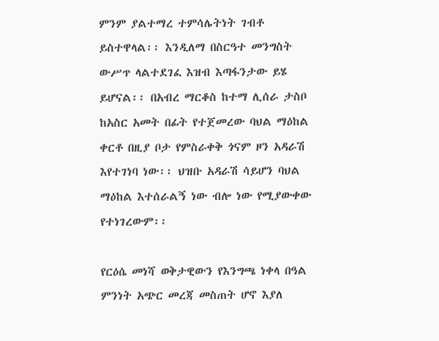ምንም ያልተማረ ተምሳሌትነት ገብቶ ይስተዋላል፡፡ እንዲለማ በስርዓተ መንግስት ውሥጥ ላልተደገፈ እዝብ እጣፋንታው ይሄ ይሆናል፡፡ በአብረ ማርቆስ ከተማ ሊሰራ ታስቦ ከአስር አመት በፊት የተጀመረው ባህል ማዕከል ቀርቶ በዚያ ቦታ የምስራቀቅ ጎናም ዞን አዳራሽ እየተገነባ ነው፡፡ ህዝቡ አዳራሽ ሳይሆን ባህል ማዕከል እተሰራልኝ ነው ብሎ ነው የሚያውቀው የተነገረውም፡፡

የርዕሴ መነሻ ወቅታዊውን የእንግጫ ነቀላ በዓል ምንነት አጭር መረጃ መስጠት ሆኖ እያለ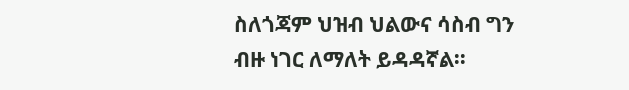ስለጎጃም ህዝብ ህልውና ሳስብ ግን ብዙ ነገር ለማለት ይዳዳኛል፡፡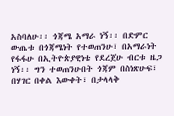አስባለሁ፡፡ ጎጃሜ አማራ ነኝ፡፡ በድምር ውጤቱ በጎጃሜነት የተወጠንሁ፣ በአማራነት የፋፋሁ በኢትዮጵያዊነቴ የደረጀሁ ብርቱ ዜጋ ነኝ፡፡ ግን ተወጠንሁበት ጎጃም በስነጽሁፍ፣ በሃገር በቀል እውቀት፣ በታላላቅ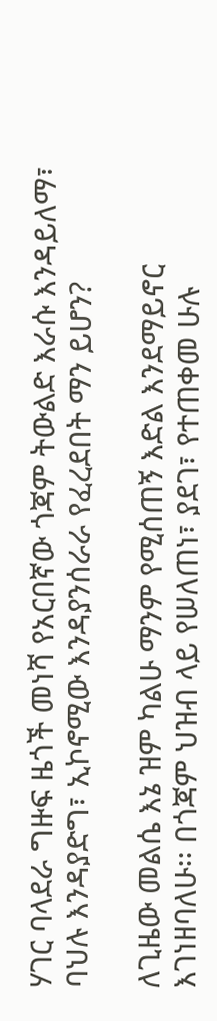ሃገር ባላደራ ግዙፍ ዜጎች መነሻ የአርበኛው ጎጃም ትውልድ እራሱ እንዳይለማ፣ ባህሉ እንዳያድግ፣ ኢኮኖሚው እንዳያንሰራራ የፈረደበት ማን ይሆን?

ለጊዜው መልሴ እኔ ዝም ካልሁ ማንም የሚሰጠኝ እድል እንደማይኖር እገነዘባለሁ፡፡ በጎጃም ህዝብ ላይ የሠለጠነ፣ ያደገ፣ የተጠቀመ ሁሉ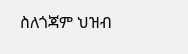ስለጎጃም ህዝብ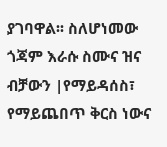ያገባዋል፡፡ ስለሆነመው ጎጃም እራሱ ስሙና ዝና ብቻውን |የማይዳሰስ፣ የማይጨበጥ ቅርስ ነውና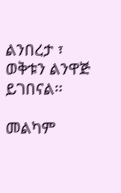ልንበረታ ፣ ወቅቱን ልንዋጅ ይገበናል፡፡

መልካም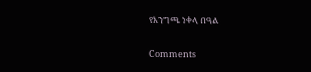የእንግጫ ነቀላ በዓል

Comments